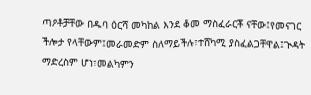ጣዖቶቻቸው በዱባ ዕርሻ መካከል እንደ ቆመ ማስፈራርቾ ናቸው፤የመናገር ችሎታ የላቸውም፤መራመድም ስለማይችሉ፣ተሸካሚ ያስፈልጋቸዋል፤ጒዳት ማድረስም ሆነ፣መልካምን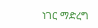ነገር ማድረግ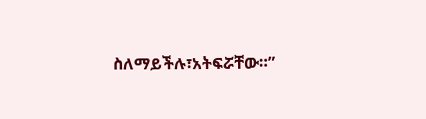ስለማይችሉ፣አትፍሯቸው።”